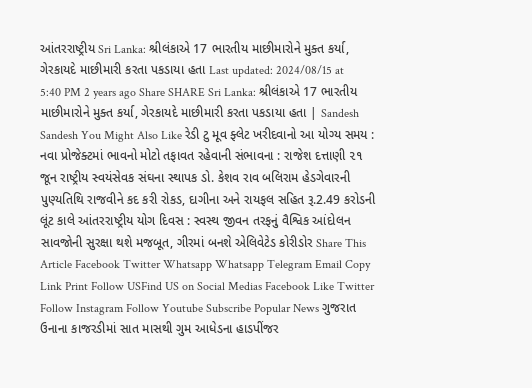આંતરરાષ્ટ્રીય Sri Lanka: શ્રીલંકાએ 17 ભારતીય માછીમારોને મુક્ત કર્યા, ગેરકાયદે માછીમારી કરતા પકડાયા હતા Last updated: 2024/08/15 at 5:40 PM 2 years ago Share SHARE Sri Lanka: શ્રીલંકાએ 17 ભારતીય માછીમારોને મુક્ત કર્યા, ગેરકાયદે માછીમારી કરતા પકડાયા હતા | Sandesh Sandesh You Might Also Like રેડી ટુ મૂવ ફ્લેટ ખરીદવાનો આ યોગ્ય સમય : નવા પ્રોજેક્ટમાં ભાવનો મોટો તફાવત રહેવાની સંભાવના : રાજેશ દત્તાણી ૨૧ જૂન રાષ્ટ્રીય સ્વયંસેવક સંઘના સ્થાપક ડો. કેશવ રાવ બલિરામ હેડગેવારની પુણ્યતિથિ રાજવીને કદ કરી રોકડ, દાગીના અને રાયફલ સહિત રૂ.2.49 કરોડની લૂંટ કાલે આંતરરાષ્ટ્રીય યોગ દિવસ : સ્વસ્થ જીવન તરફનું વૈશ્વિક આંદોલન સાવજોની સુરક્ષા થશે મજબૂત, ગીરમાં બનશે એલિવેટેડ કોરીડોર Share This Article Facebook Twitter Whatsapp Whatsapp Telegram Email Copy Link Print Follow USFind US on Social Medias Facebook Like Twitter Follow Instagram Follow Youtube Subscribe Popular News ગુજરાત ઉનાના કાજરડીમાં સાત માસથી ગુમ આધેડના હાડપીંજર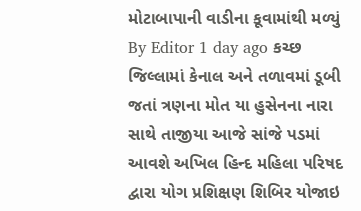મોટાબાપાની વાડીના કૂવામાંથી મળ્યું By Editor 1 day ago કચ્છ જિલ્લામાં કેનાલ અને તળાવમાં ડૂબી જતાં ત્રણના મોત યા હુસેનના નારા સાથે તાજીયા આજે સાંજે પડમાં આવશે અખિલ હિન્દ મહિલા પરિષદ દ્વારા યોગ પ્રશિક્ષણ શિબિર યોજાઇ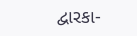દ્વારકા-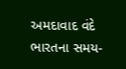અમદાવાદ વંદે ભારતના સમય-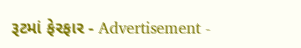રૂટમાં ફેરફાર - Advertisement -